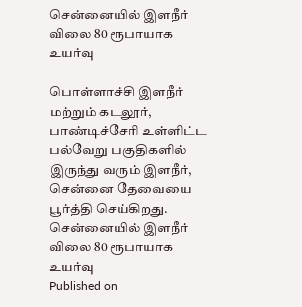சென்னையில் இளநீர் விலை 80 ரூபாயாக  உயர்வு

பொள்ளாச்சி இளநீர் மற்றும் கடலூர், பாண்டிச்சேரி உள்ளிட்ட பல்வேறு பகுதிகளில் இருந்து வரும் இளநீர், சென்னை தேவையை பூர்த்தி செய்கிறது.
சென்னையில் இளநீர் விலை 80 ரூபாயாக  உயர்வு
Published on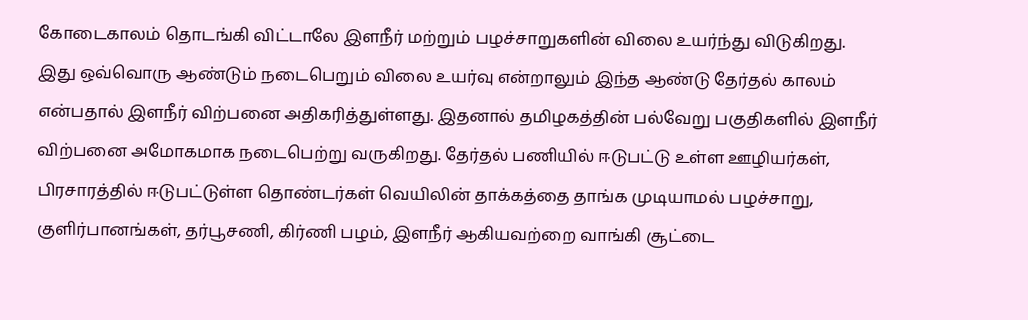கோடைகாலம் தொடங்கி விட்டாலே இளநீர் மற்றும் பழச்சாறுகளின் விலை உயர்ந்து விடுகிறது. இது ஒவ்வொரு ஆண்டும் நடைபெறும் விலை உயர்வு என்றாலும் இந்த ஆண்டு தேர்தல் காலம் என்பதால் இளநீர் விற்பனை அதிகரித்துள்ளது. இதனால் தமிழகத்தின் பல்வேறு பகுதிகளில் இளநீர் விற்பனை அமோகமாக நடைபெற்று வருகிறது. தேர்தல் பணியில் ஈடுபட்டு உள்ள ஊழியர்கள், பிரசாரத்தில் ஈடுபட்டுள்ள தொண்டர்கள் வெயிலின் தாக்கத்தை தாங்க முடியாமல் பழச்சாறு, குளிர்பானங்கள், தர்பூசணி, கிர்ணி பழம், இளநீர் ஆகியவற்றை வாங்கி சூட்டை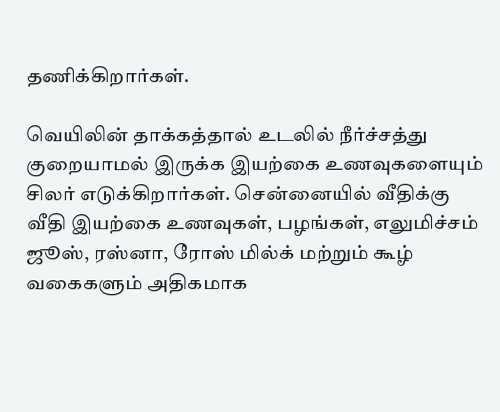தணிக்கிறார்கள்.

வெயிலின் தாக்கத்தால் உடலில் நீர்ச்சத்து குறையாமல் இருக்க இயற்கை உணவுகளையும் சிலர் எடுக்கிறார்கள். சென்னையில் வீதிக்கு வீதி இயற்கை உணவுகள், பழங்கள், எலுமிச்சம் ஜூஸ், ரஸ்னா, ரோஸ் மில்க் மற்றும் கூழ் வகைகளும் அதிகமாக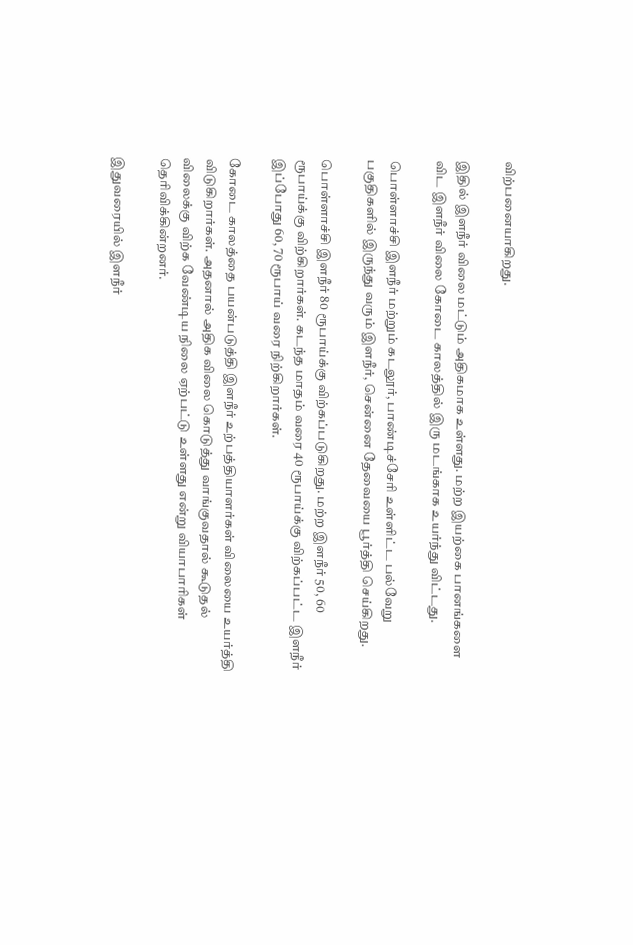விற்பனையாகிறது.

இதில் இளநீர் விலை மட்டும் அதிகமாக உள்ளது. மற்ற இயற்கை பானங்களை விட இளநீர் விலை கோடை காலத்தில் இரு மடங்காக உயர்ந்து விட்டது.

பொள்ளாச்சி இளநீர் மற்றும் கடலூர், பாண்டிச்சேரி உள்ளிட்ட பல்வேறு பகுதிகளில் இருந்து வரும் இளநீர், சென்னை தேவையை பூர்த்தி செய்கிறது.

பொள்ளாச்சி இளநீர் 80 ரூபாய்க்கு விற்கப்படுகிறது. மற்ற இளநீர் 50, 60 ரூபாய்க்கு விற்கிறார்கள். கடந்த மாதம் வரை 40 ரூபாய்க்கு விற்கப்பட்ட இளநீர் இப்போது 60, 70 ரூபாய் வரை நிற்கிறார்கள்.

கோடை காலத்தை பயன்படுத்தி இளநீர் உற்பத்தியாளர்கள் விலையை உயர்த்தி விடுகிறார்கள். அதனால் அதிக விலை கொடுத்து வாங்குவதால் கூடுதல் விலைக்கு விற்க வேண்டிய நிலை ஏற்பட்டு உள்ளது என்று வியாபாரிகள் தெரிவிக்கின்றனர்.

இதுவரையில் இளநீர்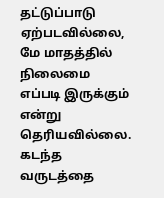தட்டுப்பாடு ஏற்படவில்லை, மே மாதத்தில் நிலைமை எப்படி இருக்கும் என்று தெரியவில்லை. கடந்த வருடத்தை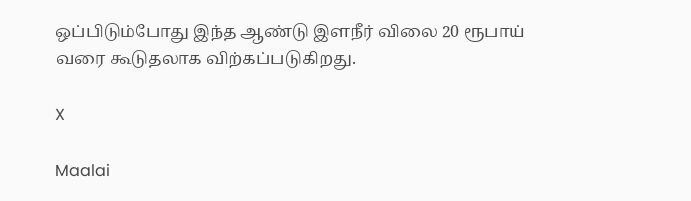ஒப்பிடும்போது இந்த ஆண்டு இளநீர் விலை 20 ரூபாய் வரை கூடுதலாக விற்கப்படுகிறது.

X

Maalai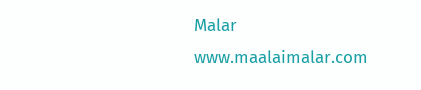Malar
www.maalaimalar.com